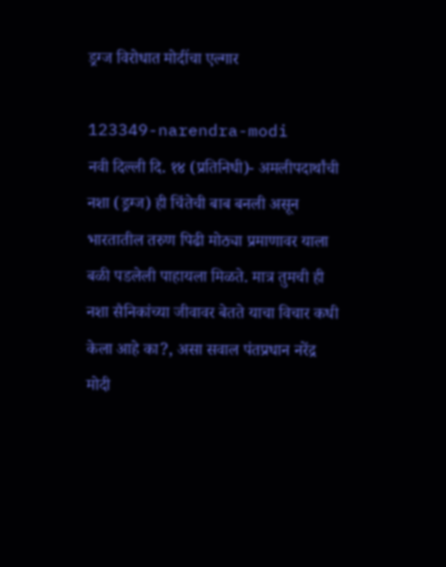ड्रग्ज विरोधात मोदींचा एल्गार

123349-narendra-modi
नवी दिल्ली दि. १४ (प्रतिनिधी)- अमलीपदार्थांची नशा (ड्रग्ज) ही चिंतेची बाब बनली असून भारतातील तरुण पिढी मोठ्या प्रमाणावर याला बळी पडलेली पाहायला मिळते. मात्र तुमची ही नशा सैनिकांच्या जीवावर बेतते याचा विचार कधी केला आहे का?, असा सवाल पंतप्रधान नरेंद्र मोदी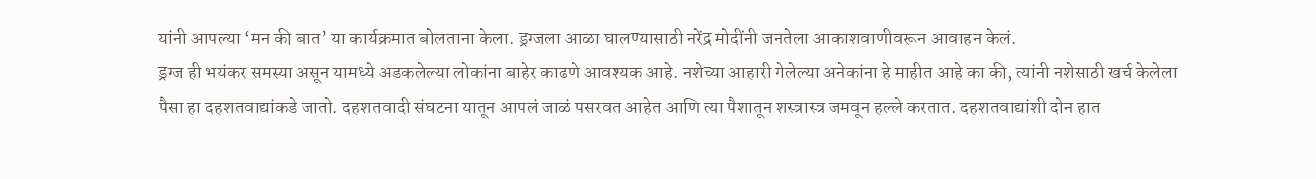यांनी आपल्या ‘मन की बात’ या कार्यक्रमात बोलताना केला. ड्रग्जला आळा घालण्यासाठी नरेंद्र मोदींनी जनतेला आकाशवाणीवरून आवाहन केलं.
ड्रग्ज ही भयंकर समस्या असून यामध्ये अडकलेल्या लोकांना बाहेर काढणे आवश्यक आहे. नशेच्या आहारी गेलेल्या अनेकांना हे माहीत आहे का की, त्यांनी नशेसाठी खर्च केलेला पैसा हा दहशतवाद्यांकडे जातो. दहशतवादी संघटना यातून आपलं जाळं पसरवत आहेत आणि त्या पैशातून शस्त्रास्त्र जमवून हल्ले करतात. दहशतवाद्यांशी दोन हात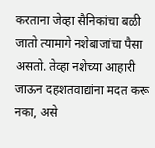करताना जेव्हा सैनिकांचा बळी जातो त्यामागे नशेबाजांचा पैसा असतो. तेव्हा नशेच्या आहारी जाऊन दहशतवाद्यांना मदत करू नका, असे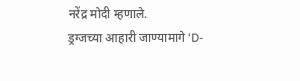नरेंद्र मोदी म्हणाले.
ड्रग्जच्या आहारी जाण्यामागे ‘D-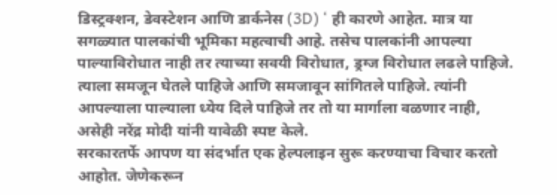डिस्ट्रक्शन, डेवस्टेशन आणि डार्कनेस (3D) ‘ ही कारणे आहेत. मात्र या सगळ्यात पालकांची भूमिका महत्वाची आहे. तसेच पालकांनी आपल्या पाल्याविरोधात नाही तर त्याच्या सवयी विरोधात, ड्रग्ज विरोधात लढले पाहिजे. त्याला समजून घेतले पाहिजे आणि समजावून सांगितले पाहिजे. त्यांनी आपल्याला पाल्याला ध्येय दिले पाहिजे तर तो या मार्गाला वळणार नाही, असेही नरेंद्र मोदी यांनी यावेळी स्पष्ट केले.
सरकारतर्फे आपण या संदर्भात एक हेल्पलाइन सुरू करण्याचा विचार करतो आहोत. जेणेकरून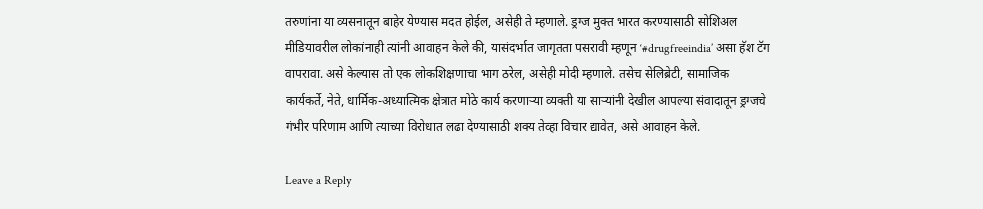तरुणांना या व्यसनातून बाहेर येण्यास मदत होईल, असेही ते म्हणाले. ड्रग्ज मुक्त भारत करण्यासाठी सोशिअल मीडियावरील लोकांनाही त्यांनी आवाहन केले की, यासंदर्भात जागृतता पसरावी म्हणून ‘#drugfreeindia’ असा हॅश टॅग वापरावा. असे केल्यास तो एक लोकशिक्षणाचा भाग ठरेल, असेही मोदी म्हणाले. तसेच सेलिब्रेटी, सामाजिक कार्यकर्ते, नेते, धार्मिक-अध्यात्मिक क्षेत्रात मोठे कार्य करणाऱ्या व्यक्ती या साऱ्यांनी देखील आपल्या संवादातून ड्रग्जचे गंभीर परिणाम आणि त्याच्या विरोधात लढा देण्यासाठी शक्य तेव्हा विचार द्यावेत, असे आवाहन केले.

Leave a Reply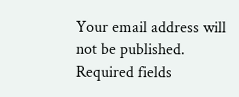Your email address will not be published. Required fields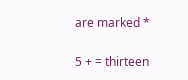are marked *


5 + = thirteen